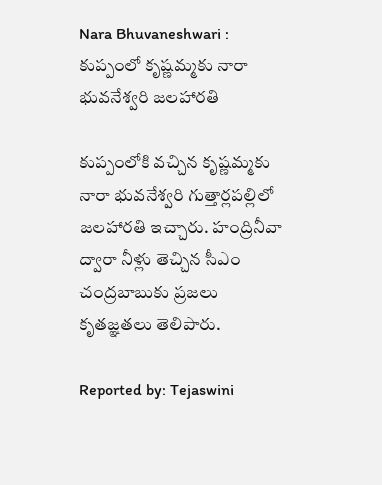Nara Bhuvaneshwari : కుప్పంలో కృష్ణమ్మకు నారా భువనేశ్వరి జలహారతి

కుప్పంలోకి వచ్చిన కృష్ణమ్మకు నారా భువనేశ్వరి గుత్తార్లపల్లిలో జలహారతి ఇచ్చారు. హంద్రినీవా ద్వారా నీళ్లు తెచ్చిన సీఎం చంద్రబాబుకు ప్రజలు కృతజ్ఞతలు తెలిపారు.

Reported by: Tejaswini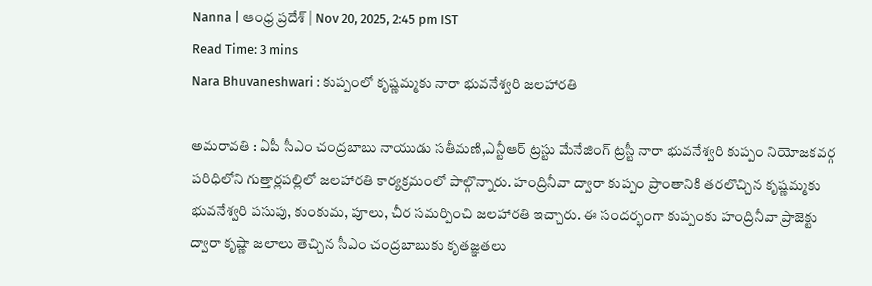Nanna | ఆంధ్ర ప్రదేశ్ | Nov 20, 2025, 2:45 pm IST
Read Time: 3 mins
Nara Bhuvaneshwari : కుప్పంలో కృష్ణమ్మకు నారా భువనేశ్వరి జలహారతి

అమరావతి : ఏపీ సీఎం చంద్రబాబు నాయుడు సతీమణి,ఎన్టీఆర్‌ ట్రస్టు మేనేజింగ్‌ ట్రస్టీ నారా భువనేశ్వరి కుప్పం నియోజకవర్గ పరిధిలోని గుత్తార్లపల్లిలో జలహారతి కార్యక్రమంలో పాల్గొన్నారు. హంద్రినీవా ద్వారా కుప్పం ప్రాంతానికి తరలొచ్చిన కృష్ణమ్మకు భువనేశ్వరి పసుపు, కుంకుమ, పూలు, చీర సమర్పించి జలహారతి ఇచ్చారు. ఈ సందర్భంగా కుప్పంకు హంద్రినీవా ప్రాజెక్టు ద్వారా కృష్ణా జలాలు తెచ్చిన సీఎం చంద్రబాబుకు కృతజ్ఞతలు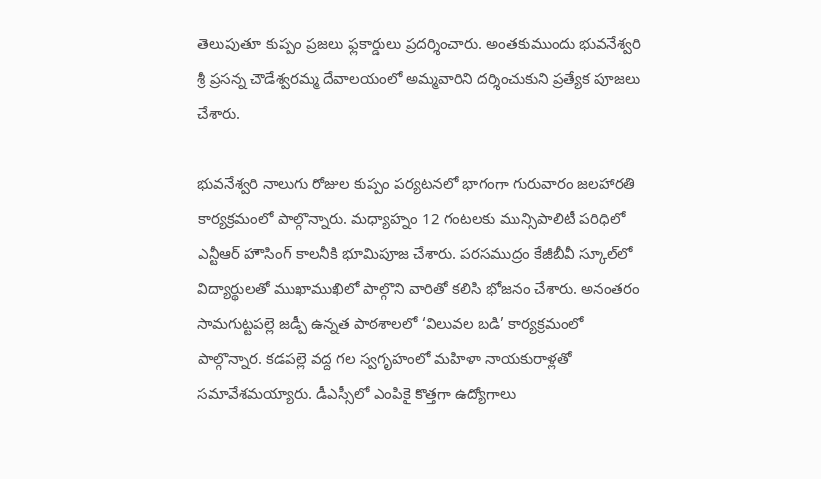తెలుపుతూ కుప్పం ప్రజలు ఫ్లకార్డులు ప్రదర్శించారు. అంతకుముందు భువనేశ్వరి శ్రీ ప్రసన్న చౌడేశ్వరమ్మ దేవాలయంలో అమ్మవారిని దర్శించుకుని ప్రత్యేక పూజలు చేశారు.

భువనేశ్వరి నాలుగు రోజుల కుప్పం పర్యటనలో భాగంగా గురువారం జలహారతి కార్యక్రమంలో పాల్గొన్నారు. మధ్యాహ్నం 12 గంటలకు మున్సిపాలిటీ పరిధిలో ఎన్టీఆర్‌ హౌసింగ్‌ కాలనీకి భూమిపూజ చేశారు. పరసముద్రం కేజీబీవీ స్కూల్‌లో విద్యార్థులతో ముఖాముఖిలో పాల్గొని వారితో కలిసి భోజనం చేశారు. అనంతరం సామగుట్టపల్లె జడ్పీ ఉన్నత పాఠశాలలో ‘విలువల బడి’ కార్యక్రమంలో పాల్గొన్నార. కడపల్లె వద్ద గల స్వగృహంలో మహిళా నాయకురాళ్లతో సమావేశమయ్యారు. డీఎస్సీలో ఎంపికై కొత్తగా ఉద్యోగాలు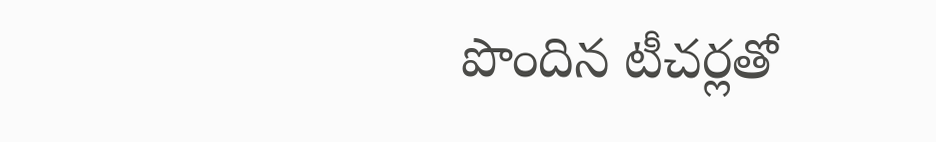పొందిన టీచర్లతో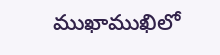ముఖాముఖిలో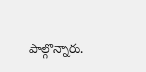పాల్గొన్నారు.